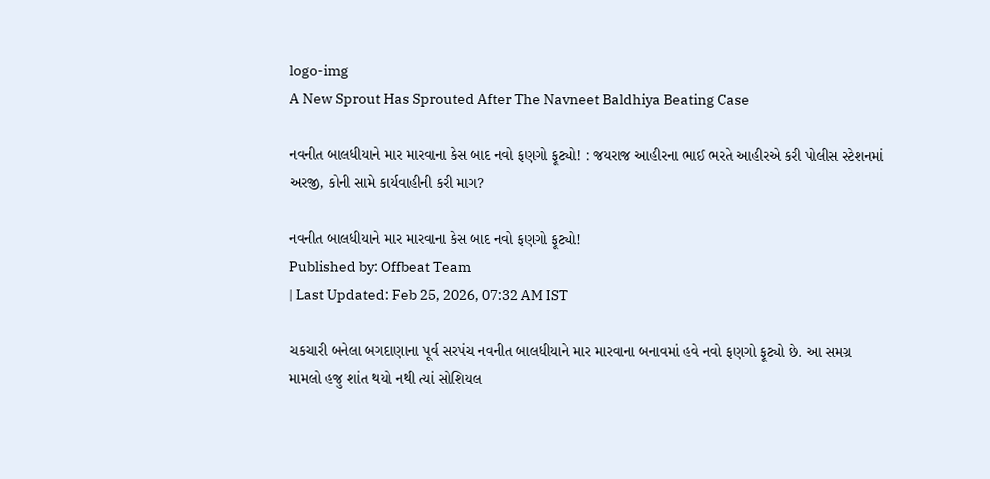logo-img
A New Sprout Has Sprouted After The Navneet Baldhiya Beating Case

નવનીત બાલધીયાને માર મારવાના કેસ બાદ નવો ફણગો ફૂટ્યો! : જયરાજ આહીરના ભાઈ ભરતે આહીરએ કરી પોલીસ સ્ટેશનમાં અરજી, કોની સામે કાર્યવાહીની કરી માગ?

નવનીત બાલધીયાને માર મારવાના કેસ બાદ નવો ફણગો ફૂટ્યો!
Published by: Offbeat Team
| Last Updated: Feb 25, 2026, 07:32 AM IST

ચકચારી બનેલા બગદાણાના પૂર્વ સરપંચ નવનીત બાલધીયાને માર મારવાના બનાવમાં હવે નવો ફણગો ફૂટ્યો છે. આ સમગ્ર મામલો હજુ શાંત થયો નથી ત્યાં સોશિયલ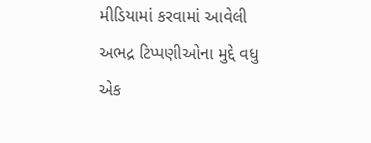મીડિયામાં કરવામાં આવેલી અભદ્ર ટિપ્પણીઓના મુદ્દે વધુ એક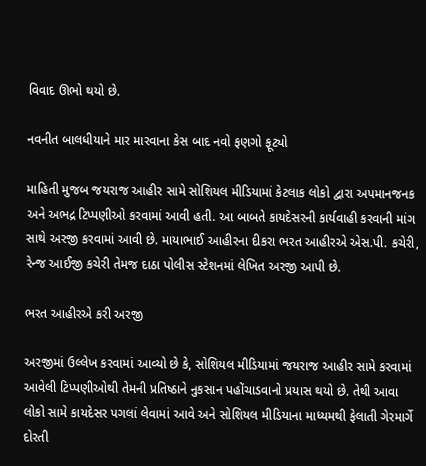વિવાદ ઊભો થયો છે.

નવનીત બાલધીયાને માર મારવાના કેસ બાદ નવો ફણગો ફૂટ્યો

માહિતી મુજબ જયરાજ આહીર સામે સોશિયલ મીડિયામાં કેટલાક લોકો દ્વારા અપમાનજનક અને અભદ્ર ટિપ્પણીઓ કરવામાં આવી હતી. આ બાબતે કાયદેસરની કાર્યવાહી કરવાની માંગ સાથે અરજી કરવામાં આવી છે. માયાભાઈ આહીરના દીકરા ભરત આહીરએ એસ.પી. કચેરી, રેન્જ આઈજી કચેરી તેમજ દાઠા પોલીસ સ્ટેશનમાં લેખિત અરજી આપી છે.

ભરત આહીરએ કરી અરજી

અરજીમાં ઉલ્લેખ કરવામાં આવ્યો છે કે, સોશિયલ મીડિયામાં જયરાજ આહીર સામે કરવામાં આવેલી ટિપ્પણીઓથી તેમની પ્રતિષ્ઠાને નુકસાન પહોંચાડવાનો પ્રયાસ થયો છે. તેથી આવા લોકો સામે કાયદેસર પગલાં લેવામાં આવે અને સોશિયલ મીડિયાના માધ્યમથી ફેલાતી ગેરમાર્ગે દોરતી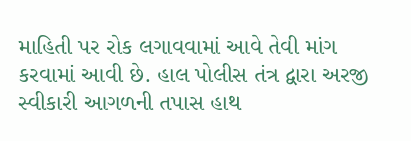માહિતી પર રોક લગાવવામાં આવે તેવી માંગ કરવામાં આવી છે. હાલ પોલીસ તંત્ર દ્વારા અરજી સ્વીકારી આગળની તપાસ હાથ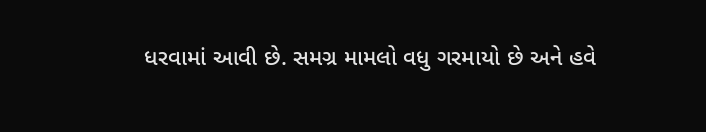ધરવામાં આવી છે. સમગ્ર મામલો વધુ ગરમાયો છે અને હવે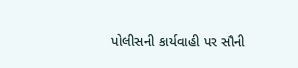પોલીસની કાર્યવાહી પર સૌની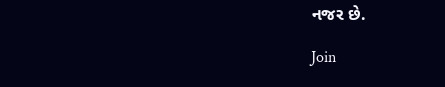નજર છે.

Join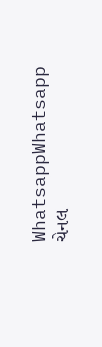WhatsappWhatsapp ચેનલ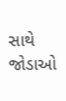સાથે જોડાઓ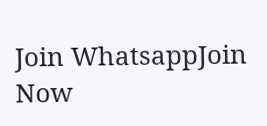Join WhatsappJoin Now